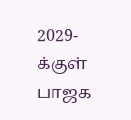2029-க்குள் பாஜக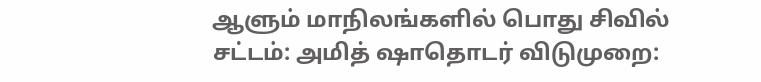ஆளும் மாநிலங்களில் பொது சிவில் சட்டம்: அமித் ஷாதொடர் விடுமுறை: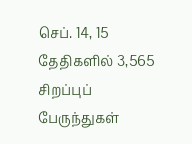செப். 14, 15 தேதிகளில் 3,565 சிறப்புப் பேருந்துகள்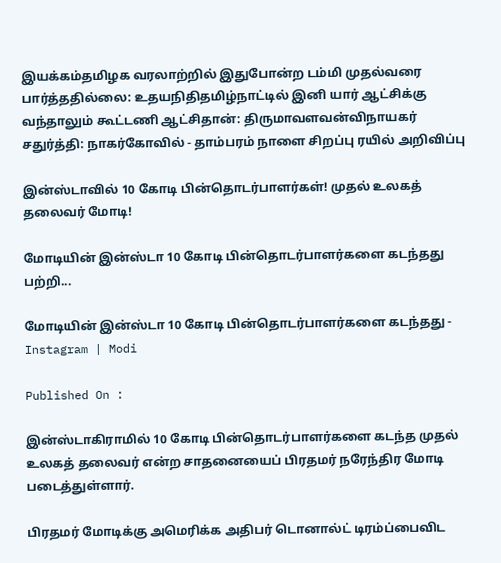இயக்கம்தமிழக வரலாற்றில் இதுபோன்ற டம்மி முதல்வரை பார்த்ததில்லை: உதயநிதிதமிழ்நாட்டில் இனி யார் ஆட்சிக்கு வந்தாலும் கூட்டணி ஆட்சிதான்: திருமாவளவன்விநாயகர் சதுர்த்தி: நாகர்கோவில் - தாம்பரம் நாளை சிறப்பு ரயில் அறிவிப்பு

இன்ஸ்டாவில் 10 கோடி பின்தொடர்பாளர்கள்! முதல் உலகத் தலைவர் மோடி!

மோடியின் இன்ஸ்டா 10 கோடி பின்தொடர்பாளர்களை கடந்தது பற்றி...

மோடியின் இன்ஸ்டா 10 கோடி பின்தொடர்பாளர்களை கடந்தது - Instagram | Modi

Published On :

இன்ஸ்டாகிராமில் 10 கோடி பின்தொடர்பாளர்களை கடந்த முதல் உலகத் தலைவர் என்ற சாதனையைப் பிரதமர் நரேந்திர மோடி படைத்துள்ளார்.

பிரதமர் மோடிக்கு அமெரிக்க அதிபர் டொனால்ட் டிரம்ப்பைவிட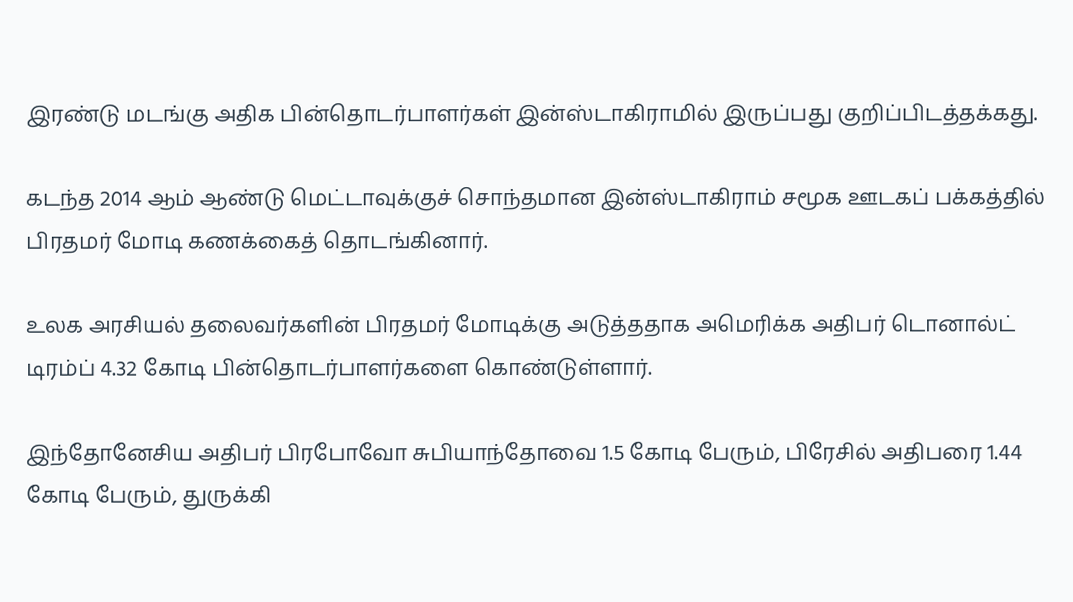இரண்டு மடங்கு அதிக பின்தொடர்பாளர்கள் இன்ஸ்டாகிராமில் இருப்பது குறிப்பிடத்தக்கது.

கடந்த 2014 ஆம் ஆண்டு மெட்டாவுக்குச் சொந்தமான இன்ஸ்டாகிராம் சமூக ஊடகப் பக்கத்தில் பிரதமர் மோடி கணக்கைத் தொடங்கினார்.

உலக அரசியல் தலைவர்களின் பிரதமர் மோடிக்கு அடுத்ததாக அமெரிக்க அதிபர் டொனால்ட் டிரம்ப் 4.32 கோடி பின்தொடர்பாளர்களை கொண்டுள்ளார்.

இந்தோனேசிய அதிபர் பிரபோவோ சுபியாந்தோவை 1.5 கோடி பேரும், பிரேசில் அதிபரை 1.44 கோடி பேரும், துருக்கி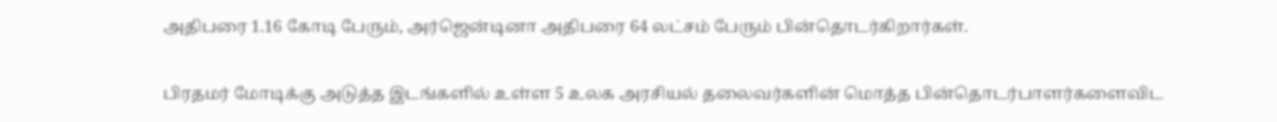அதிபரை 1.16 கோடி பேரும், அர்ஜென்டினா அதிபரை 64 லட்சம் பேரும் பின்தொடர்கிறார்கள்.

பிரதமர் மோடிக்கு அடுத்த இடங்களில் உள்ள 5 உலக அரசியல் தலைவர்களின் மொத்த பின்தொடர்பாளர்களைவிட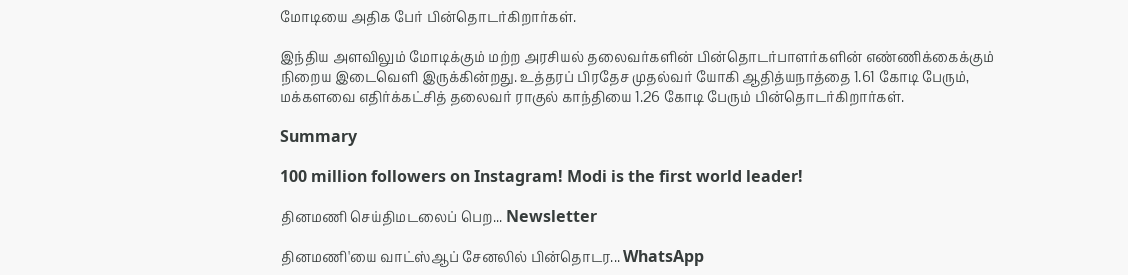மோடியை அதிக பேர் பின்தொடர்கிறார்கள்.

இந்திய அளவிலும் மோடிக்கும் மற்ற அரசியல் தலைவர்களின் பின்தொடர்பாளர்களின் எண்ணிக்கைக்கும் நிறைய இடைவெளி இருக்கின்றது. உத்தரப் பிரதேச முதல்வர் யோகி ஆதித்யநாத்தை 1.61 கோடி பேரும், மக்களவை எதிர்க்கட்சித் தலைவர் ராகுல் காந்தியை 1.26 கோடி பேரும் பின்தொடர்கிறார்கள்.

Summary

100 million followers on Instagram! Modi is the first world leader!

தினமணி செய்திமடலைப் பெற... Newsletter

தினமணி'யை வாட்ஸ்ஆப் சேனலில் பின்தொடர... WhatsApp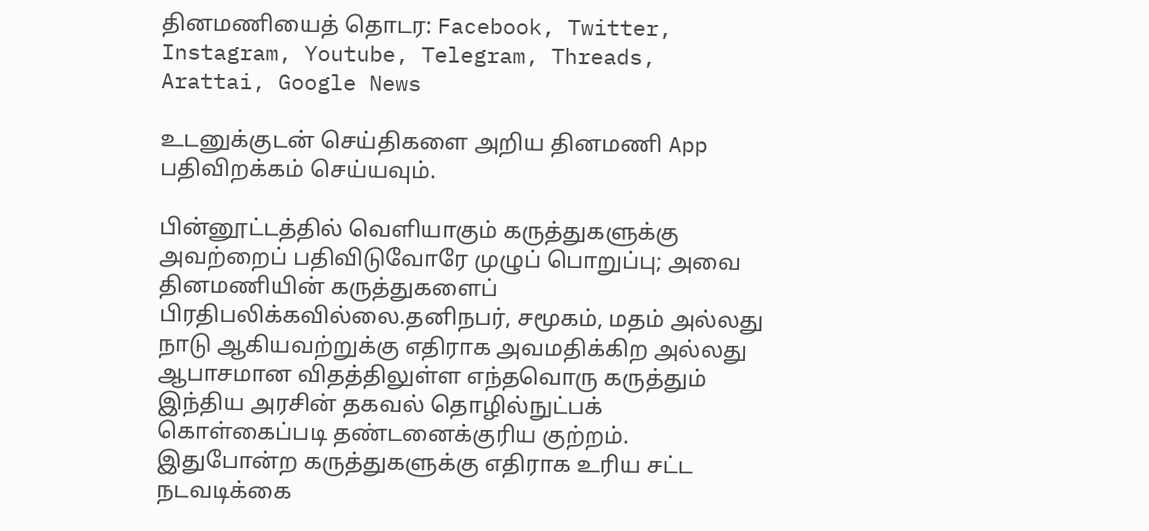தினமணியைத் தொடர: Facebook, Twitter, Instagram, Youtube, Telegram, Threads, Arattai, Google News

உடனுக்குடன் செய்திகளை அறிய தினமணி App பதிவிறக்கம் செய்யவும்.

பின்னூட்டத்தில் வெளியாகும் கருத்துகளுக்கு அவற்றைப் பதிவிடுவோரே முழுப் பொறுப்பு; அவை தினமணியின் கருத்துகளைப் பிரதிபலிக்கவில்லை.தனிநபர், சமூகம், மதம் அல்லது நாடு ஆகியவற்றுக்கு எதிராக அவமதிக்கிற அல்லது ஆபாசமான விதத்திலுள்ள எந்தவொரு கருத்தும் இந்திய அரசின் தகவல் தொழில்நுட்பக் கொள்கைப்படி தண்டனைக்குரிய குற்றம். இதுபோன்ற கருத்துகளுக்கு எதிராக உரிய சட்ட நடவடிக்கை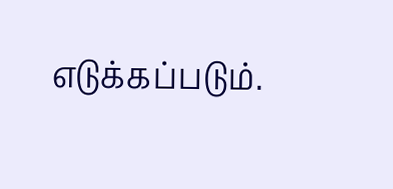எடுக்கப்படும்.